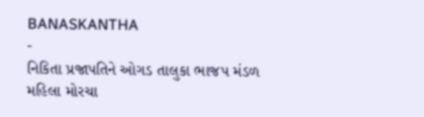BANASKANTHA
-
નિકિતા પ્રજાપતિને ઓગડ તાલુકા ભાજપ મંડળ મહિલા મોરચા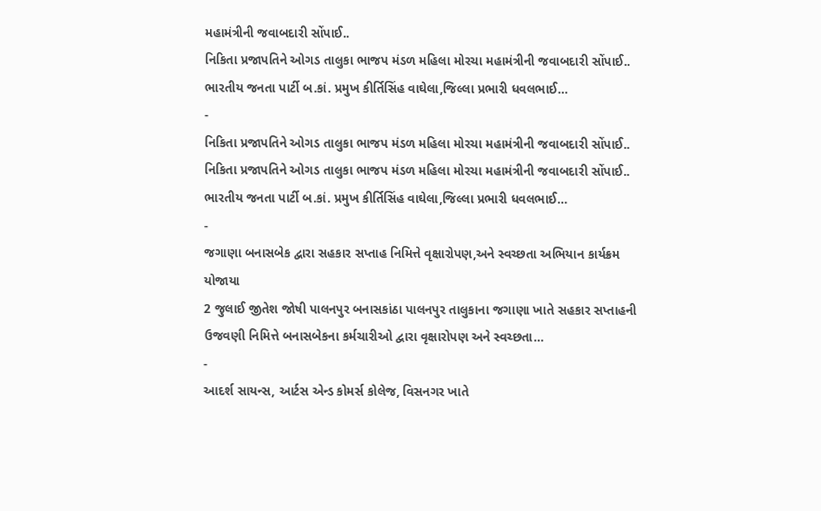મહામંત્રીની જવાબદારી સોંપાઈ..
નિકિતા પ્રજાપતિને ઓગડ તાલુકા ભાજપ મંડળ મહિલા મોરચા મહામંત્રીની જવાબદારી સોંપાઈ.. ભારતીય જનતા પાર્ટી બ.કાં. પ્રમુખ કીર્તિસિંહ વાઘેલા,જિલ્લા પ્રભારી ધવલભાઈ…
-
નિકિતા પ્રજાપતિને ઓગડ તાલુકા ભાજપ મંડળ મહિલા મોરચા મહામંત્રીની જવાબદારી સોંપાઈ..
નિકિતા પ્રજાપતિને ઓગડ તાલુકા ભાજપ મંડળ મહિલા મોરચા મહામંત્રીની જવાબદારી સોંપાઈ.. ભારતીય જનતા પાર્ટી બ.કાં. પ્રમુખ કીર્તિસિંહ વાઘેલા,જિલ્લા પ્રભારી ધવલભાઈ…
-
જગાણા બનાસબેક દ્વારા સહકાર સપ્તાહ નિમિત્તે વૃક્ષારોપણ,અને સ્વચ્છતા અભિયાન કાર્યક્રમ યોજાયા
2 જુલાઈ જીતેશ જોષી પાલનપુર બનાસકાંઠા પાલનપુર તાલુકાના જગાણા ખાતે સહકાર સપ્તાહની ઉજવણી નિમિત્તે બનાસબેકના કર્મચારીઓ દ્વારા વૃક્ષારોપણ અને સ્વચ્છતા…
-
આદર્શ સાયન્સ, આર્ટસ એન્ડ કોમર્સ કોલેજ, વિસનગર ખાતે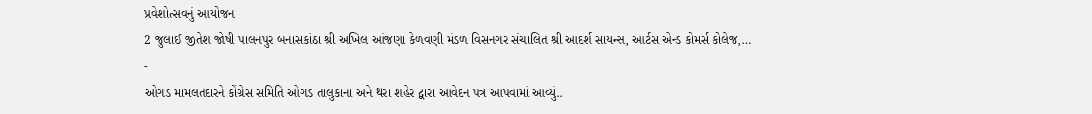પ્રવેશોત્સવનું આયોજન
2 જુલાઈ જીતેશ જોષી પાલનપુર બનાસકાંઠા શ્રી અખિલ આંજણા કેળવણી મંડળ વિસનગર સંચાલિત શ્રી આદર્શ સાયન્સ, આર્ટસ એન્ડ કોમર્સ કોલેજ,…
-
ઓગડ મામલતદારને કોંગ્રેસ સમિતિ ઓગડ તાલુકાના અને થરા શહેર દ્વારા આવેદન પત્ર આપવામાં આવ્યું..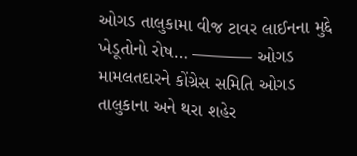ઓગડ તાલુકામા વીજ ટાવર લાઈનના મુદ્દે ખેડૂતોનો રોષ… ———– ઓગડ મામલતદારને કોંગ્રેસ સમિતિ ઓગડ તાલુકાના અને થરા શહેર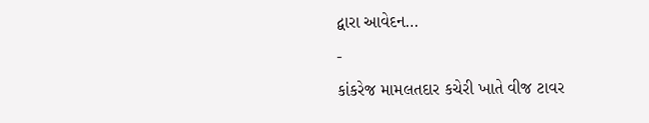દ્વારા આવેદન…
-
કાંકરેજ મામલતદાર કચેરી ખાતે વીજ ટાવર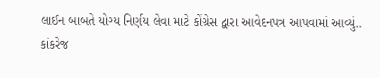લાઈન બાબતે યોગ્ય નિર્ણય લેવા માટે કોંગ્રેસ દ્વારા આવેદનપત્ર આપવામાં આવ્યું..
કાંકરેજ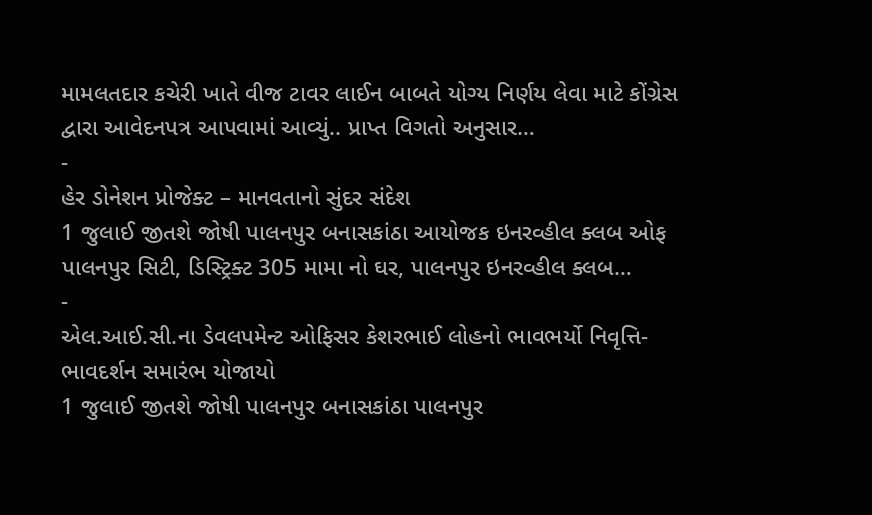મામલતદાર કચેરી ખાતે વીજ ટાવર લાઈન બાબતે યોગ્ય નિર્ણય લેવા માટે કોંગ્રેસ દ્વારા આવેદનપત્ર આપવામાં આવ્યું.. પ્રાપ્ત વિગતો અનુસાર…
-
હેર ડોનેશન પ્રોજેક્ટ – માનવતાનો સુંદર સંદેશ
1 જુલાઈ જીતશે જોષી પાલનપુર બનાસકાંઠા આયોજક ઇનરવ્હીલ ક્લબ ઓફ પાલનપુર સિટી, ડિસ્ટ્રિક્ટ 305 મામા નો ઘર, પાલનપુર ઇનરવ્હીલ ક્લબ…
-
એલ.આઈ.સી.ના ડેવલપમેન્ટ ઓફિસર કેશરભાઈ લોહનો ભાવભર્યો નિવૃત્તિ-ભાવદર્શન સમારંભ યોજાયો
1 જુલાઈ જીતશે જોષી પાલનપુર બનાસકાંઠા પાલનપુર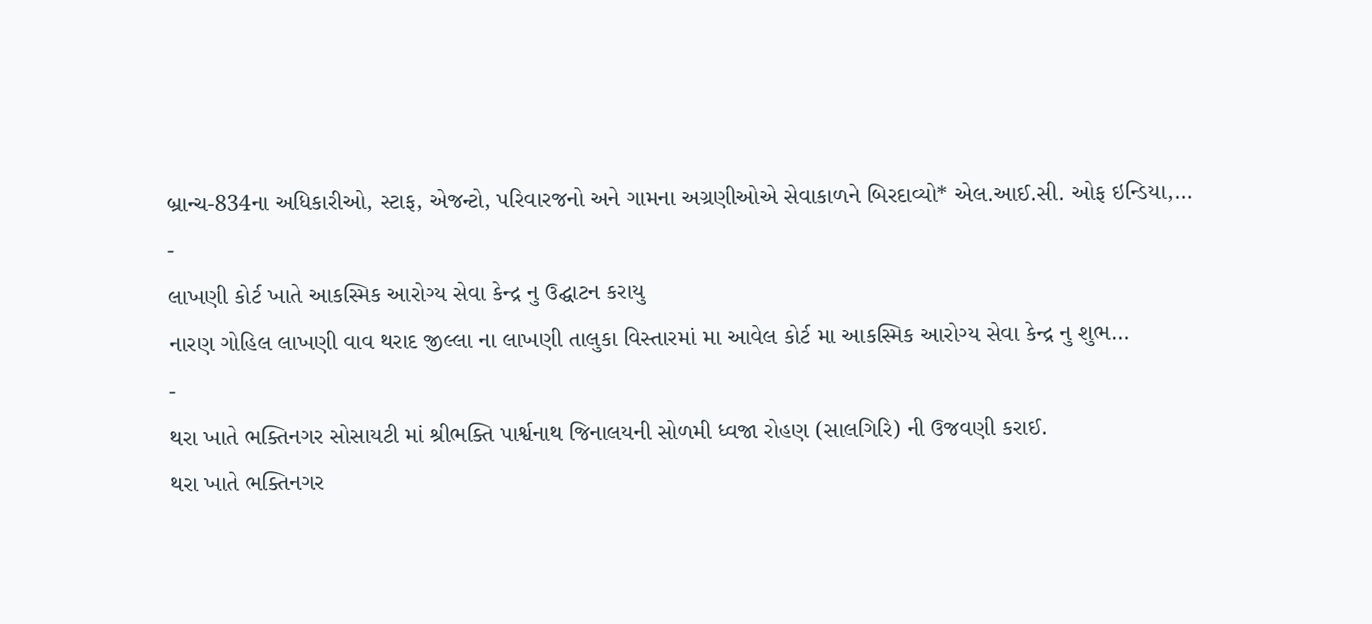બ્રાન્ચ-834ના અધિકારીઓ, સ્ટાફ, એજન્ટો, પરિવારજનો અને ગામના અગ્રણીઓએ સેવાકાળને બિરદાવ્યો* એલ.આઈ.સી. ઓફ ઇન્ડિયા,…
-
લાખણી કોર્ટ ખાતે આકસ્મિક આરોગ્ય સેવા કેન્દ્ર નુ ઉદ્ઘાટન કરાયુ
નારણ ગોહિલ લાખણી વાવ થરાદ જીલ્લા ના લાખણી તાલુકા વિસ્તારમાં મા આવેલ કોર્ટ મા આકસ્મિક આરોગ્ય સેવા કેન્દ્ર નુ શુભ…
-
થરા ખાતે ભક્તિનગર સોસાયટી માં શ્રીભક્તિ પાર્શ્વનાથ જિનાલયની સોળમી ધ્વજા રોહણ (સાલગિરિ) ની ઉજવણી કરાઈ.
થરા ખાતે ભક્તિનગર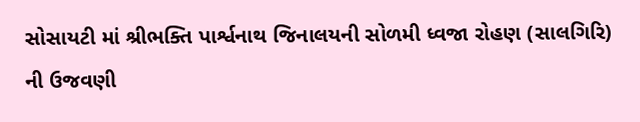સોસાયટી માં શ્રીભક્તિ પાર્શ્વનાથ જિનાલયની સોળમી ધ્વજા રોહણ (સાલગિરિ) ની ઉજવણી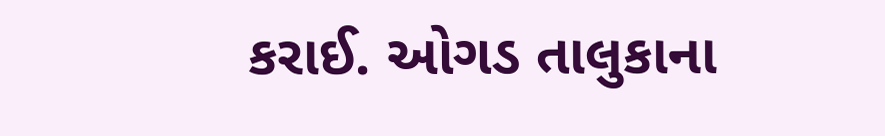કરાઈ. ઓગડ તાલુકાના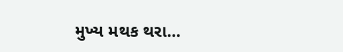મુખ્ય મથક થરા…